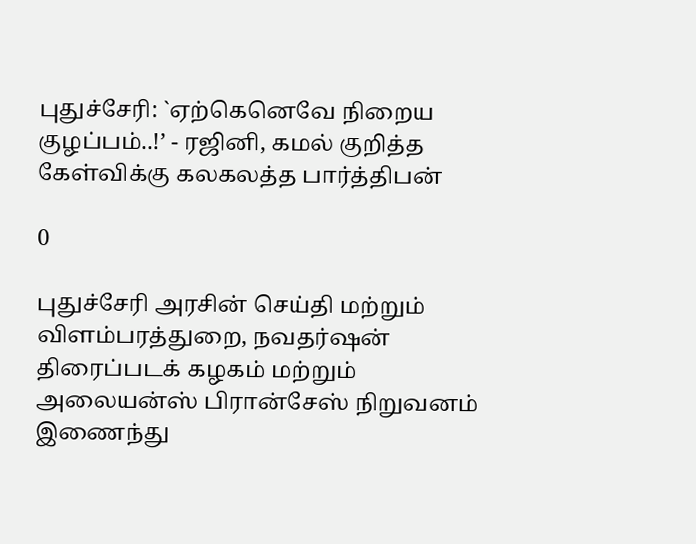புதுச்சேரி: `ஏற்கெனெவே நிறைய குழப்பம்..!’ - ரஜினி, கமல் குறித்த கேள்விக்கு கலகலத்த பார்த்திபன்

0

புதுச்சேரி அரசின் செய்தி மற்றும் விளம்பரத்துறை, நவதர்ஷன் திரைப்படக் கழகம் மற்றும் அலையன்ஸ் பிரான்சேஸ் நிறுவனம் இணைந்து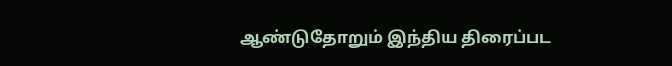ஆண்டுதோறும் இந்திய திரைப்பட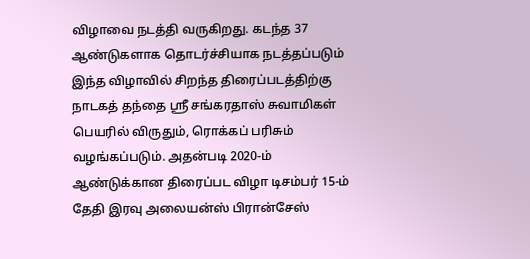விழாவை நடத்தி வருகிறது. கடந்த 37 ஆண்டுகளாக தொடர்ச்சியாக நடத்தப்படும் இந்த விழாவில் சிறந்த திரைப்படத்திற்கு நாடகத் தந்தை ஸ்ரீ சங்கரதாஸ் சுவாமிகள் பெயரில் விருதும், ரொக்கப் பரிசும் வழங்கப்படும். அதன்படி 2020-ம் ஆண்டுக்கான திரைப்பட விழா டிசம்பர் 15-ம் தேதி இரவு அலையன்ஸ் பிரான்சேஸ்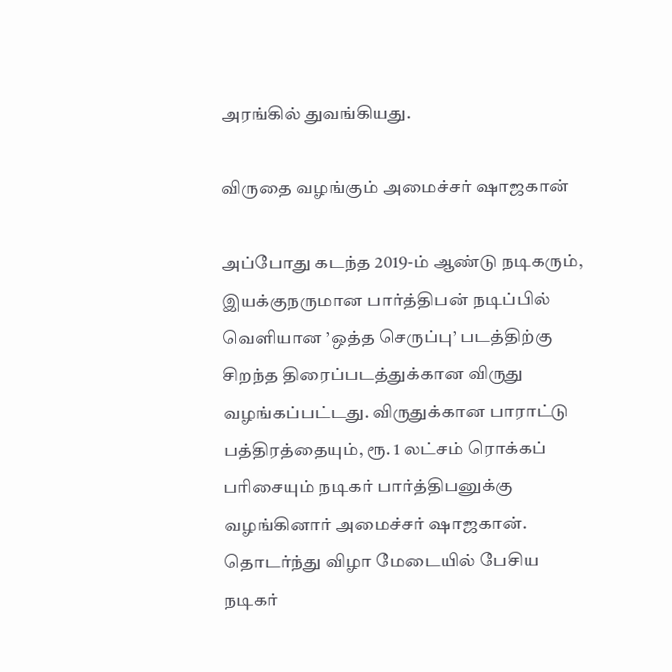அரங்கில் துவங்கியது.

விருதை வழங்கும் அமைச்சர் ஷாஜகான்

அப்போது கடந்த 2019-ம் ஆண்டு நடிகரும், இயக்குநருமான பார்த்திபன் நடிப்பில் வெளியான ’ஒத்த செருப்பு’ படத்திற்கு சிறந்த திரைப்படத்துக்கான விருது வழங்கப்பட்டது. விருதுக்கான பாராட்டு பத்திரத்தையும், ரூ. 1 லட்சம் ரொக்கப் பரிசையும் நடிகர் பார்த்திபனுக்கு வழங்கினார் அமைச்சர் ஷாஜகான். தொடர்ந்து விழா மேடையில் பேசிய நடிகர்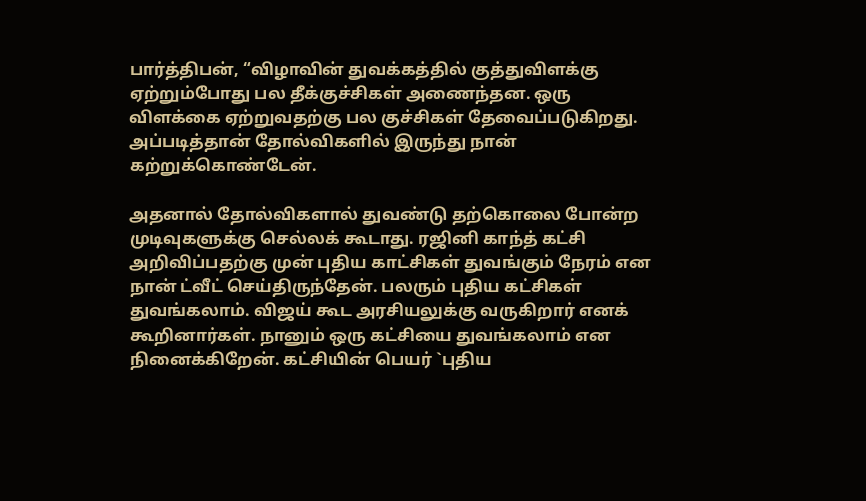பார்த்திபன், “விழாவின் துவக்கத்தில் குத்துவிளக்கு ஏற்றும்போது பல தீக்குச்சிகள் அணைந்தன. ஒரு விளக்கை ஏற்றுவதற்கு பல குச்சிகள் தேவைப்படுகிறது. அப்படித்தான் தோல்விகளில் இருந்து நான் கற்றுக்கொண்டேன்.

அதனால் தோல்விகளால் துவண்டு தற்கொலை போன்ற முடிவுகளுக்கு செல்லக் கூடாது. ரஜினி காந்த் கட்சி அறிவிப்பதற்கு முன் புதிய காட்சிகள் துவங்கும் நேரம் என நான் ட்வீட் செய்திருந்தேன். பலரும் புதிய கட்சிகள் துவங்கலாம். விஜய் கூட அரசியலுக்கு வருகிறார் எனக் கூறினார்கள். நானும் ஒரு கட்சியை துவங்கலாம் என நினைக்கிறேன். கட்சியின் பெயர் `புதிய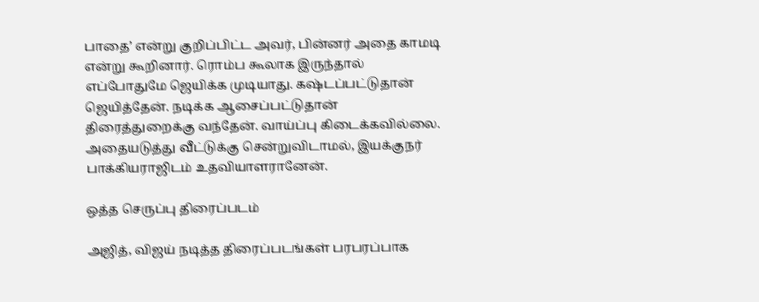பாதை’ என்று குறிப்பிட்ட அவர், பின்னர் அதை காமடி என்று கூறினார். ரொம்ப கூலாக இருந்தால் எப்போதுமே ஜெயிக்க முடியாது. கஷ்டப்பட்டுதான் ஜெயித்தேன். நடிக்க ஆசைப்பட்டுதான் திரைத்துறைக்கு வந்தேன். வாய்ப்பு கிடைக்கவில்லை. அதையடுத்து வீட்டுக்கு சென்றுவிடாமல், இயக்குநர் பாக்கியராஜிடம் உதவியாளரானேன்.

ஒத்த செருப்பு திரைப்படம்

அஜித், விஜய் நடித்த திரைப்படங்கள் பரபரப்பாக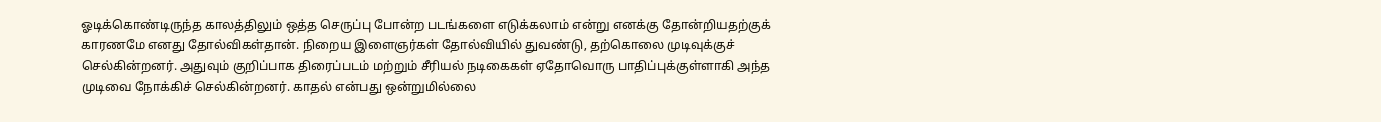ஓடிக்கொண்டிருந்த காலத்திலும் ஒத்த செருப்பு போன்ற படங்களை எடுக்கலாம் என்று எனக்கு தோன்றியதற்குக் காரணமே எனது தோல்விகள்தான். நிறைய இளைஞர்கள் தோல்வியில் துவண்டு, தற்கொலை முடிவுக்குச் செல்கின்றனர். அதுவும் குறிப்பாக திரைப்படம் மற்றும் சீரியல் நடிகைகள் ஏதோவொரு பாதிப்புக்குள்ளாகி அந்த முடிவை நோக்கிச் செல்கின்றனர். காதல் என்பது ஒன்றுமில்லை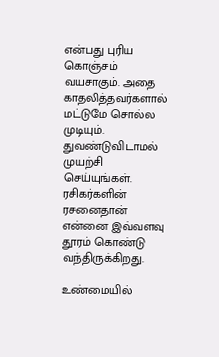என்பது புரிய கொஞ்சம் வயசாகும். அதை காதலித்தவர்களால் மட்டுமே சொல்ல முடியும். துவண்டுவிடாமல் முயற்சி செய்யுங்கள். ரசிகர்களின் ரசனைதான் என்னை இவ்வளவு தூரம் கொண்டு வந்திருக்கிறது.

உண்மையில்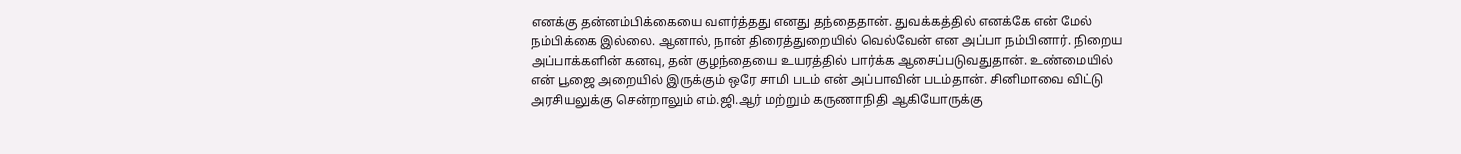எனக்கு தன்னம்பிக்கையை வளர்த்தது எனது தந்தைதான். துவக்கத்தில் எனக்கே என் மேல் நம்பிக்கை இல்லை. ஆனால், நான் திரைத்துறையில் வெல்வேன் என அப்பா நம்பினார். நிறைய அப்பாக்களின் கனவு, தன் குழந்தையை உயரத்தில் பார்க்க ஆசைப்படுவதுதான். உண்மையில் என் பூஜை அறையில் இருக்கும் ஒரே சாமி படம் என் அப்பாவின் படம்தான். சினிமாவை விட்டு அரசியலுக்கு சென்றாலும் எம்.ஜி.ஆர் மற்றும் கருணாநிதி ஆகியோருக்கு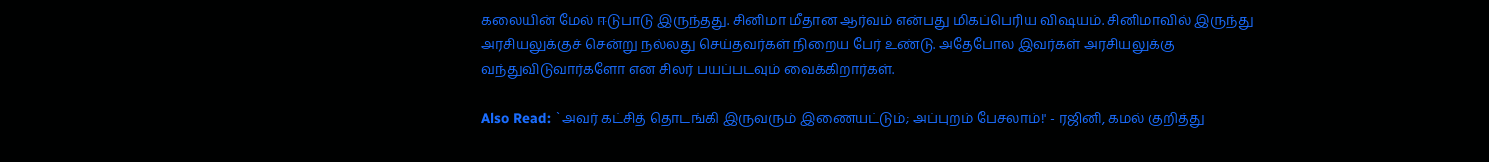கலையின் மேல் ஈடுபாடு இருந்தது. சினிமா மீதான ஆர்வம் என்பது மிகப்பெரிய விஷயம். சினிமாவில் இருந்து அரசியலுக்குச் சென்று நல்லது செய்தவர்கள் நிறைய பேர் உண்டு. அதேபோல இவர்கள் அரசியலுக்கு வந்துவிடுவார்களோ என சிலர் பயப்படவும் வைக்கிறார்கள்.

Also Read: `அவர் கட்சித் தொடங்கி இருவரும் இணையட்டும்; அப்புறம் பேசலாம்!' - ரஜினி, கமல் குறித்து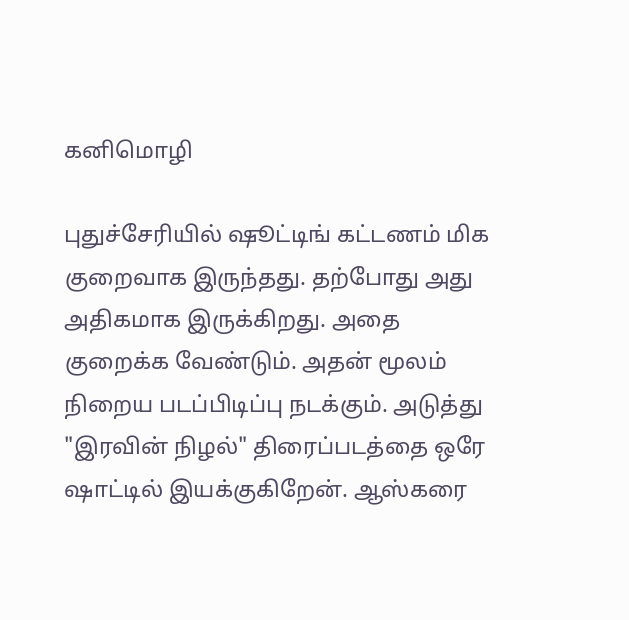கனிமொழி

புதுச்சேரியில் ஷூட்டிங் கட்டணம் மிக குறைவாக இருந்தது. தற்போது அது அதிகமாக இருக்கிறது. அதை குறைக்க வேண்டும். அதன் மூலம் நிறைய படப்பிடிப்பு நடக்கும். அடுத்து "இரவின் நிழல்" திரைப்படத்தை ஒரே ஷாட்டில் இயக்குகிறேன். ஆஸ்கரை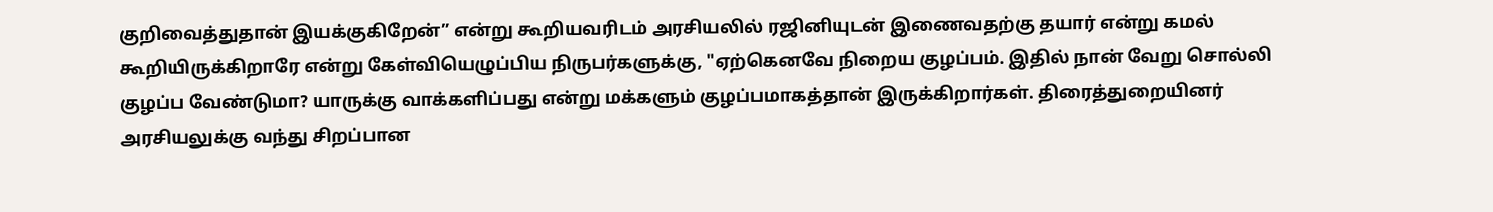குறிவைத்துதான் இயக்குகிறேன்” என்று கூறியவரிடம் அரசியலில் ரஜினியுடன் இணைவதற்கு தயார் என்று கமல் கூறியிருக்கிறாரே என்று கேள்வியெழுப்பிய நிருபர்களுக்கு, "ஏற்கெனவே நிறைய குழப்பம். இதில் நான் வேறு சொல்லி குழப்ப வேண்டுமா? யாருக்கு வாக்களிப்பது என்று மக்களும் குழப்பமாகத்தான் இருக்கிறார்கள். திரைத்துறையினர் அரசியலுக்கு வந்து சிறப்பான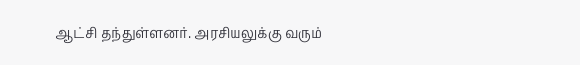ஆட்சி தந்துள்ளனர். அரசியலுக்கு வரும்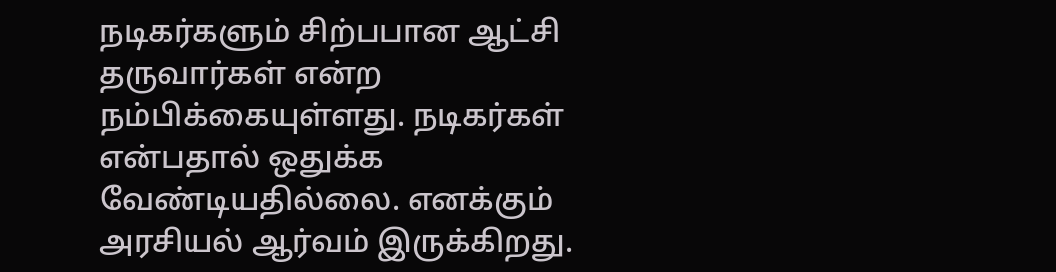நடிகர்களும் சிற்பபான ஆட்சி தருவார்கள் என்ற நம்பிக்கையுள்ளது. நடிகர்கள் என்பதால் ஒதுக்க வேண்டியதில்லை. எனக்கும் அரசியல் ஆர்வம் இருக்கிறது.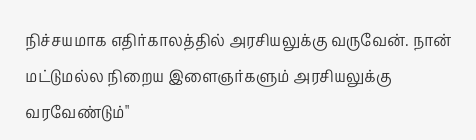நிச்சயமாக எதிர்காலத்தில் அரசியலுக்கு வருவேன். நான் மட்டுமல்ல நிறைய இளைஞர்களும் அரசியலுக்கு வரவேண்டும்"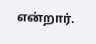என்றார்.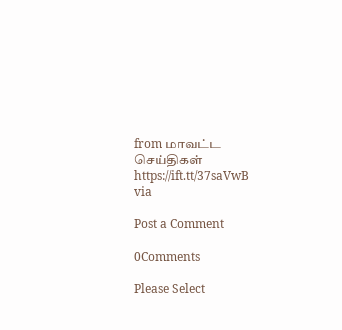from மாவட்ட செய்திகள் https://ift.tt/37saVwB
via

Post a Comment

0Comments

Please Select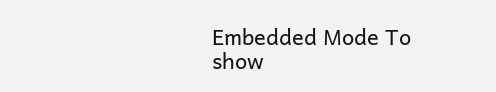Embedded Mode To show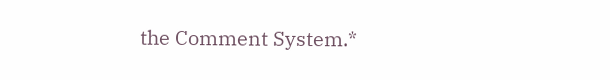the Comment System.*